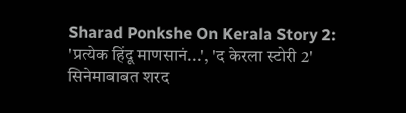Sharad Ponkshe On Kerala Story 2: 'प्रत्येक हिंदू माणसानं...', 'द केरला स्टोरी 2' सिनेमाबाबत शरद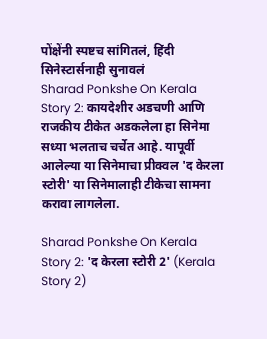पोंक्षेंनी स्पष्टच सांगितलं, हिंदी सिनेस्टार्सनाही सुनावलं
Sharad Ponkshe On Kerala Story 2: कायदेशीर अडचणी आणि राजकीय टीकेत अडकलेला हा सिनेमा सध्या भलताच चर्चेत आहे. यापूर्वी आलेल्या या सिनेमाचा प्रीक्वल 'द केरला स्टोरी' या सिनेमालाही टीकेचा सामना करावा लागलेला.

Sharad Ponkshe On Kerala Story 2: 'द केरला स्टोरी 2' (Kerala Story 2)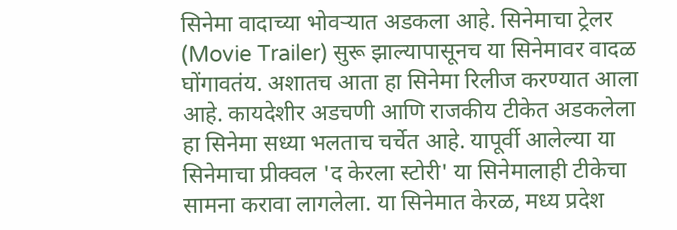सिनेमा वादाच्या भोवऱ्यात अडकला आहे. सिनेमाचा ट्रेलर (Movie Trailer) सुरू झाल्यापासूनच या सिनेमावर वादळ घोंगावतंय. अशातच आता हा सिनेमा रिलीज करण्यात आला आहे. कायदेशीर अडचणी आणि राजकीय टीकेत अडकलेला हा सिनेमा सध्या भलताच चर्चेत आहे. यापूर्वी आलेल्या या सिनेमाचा प्रीक्वल 'द केरला स्टोरी' या सिनेमालाही टीकेचा सामना करावा लागलेला. या सिनेमात केरळ, मध्य प्रदेश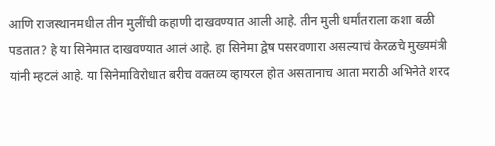आणि राजस्थानमधील तीन मुलींची कहाणी दाखवण्यात आली आहे. तीन मुली धर्मांतराला कशा बळी पडतात? हे या सिनेमात दाखवण्यात आलं आहे. हा सिनेमा द्वेष पसरवणारा असल्याचं केरळचे मुख्यमंत्री यांनी म्हटलं आहे. या सिनेमाविरोधात बरीच वक्तव्य व्हायरल होत असतानाच आता मराठी अभिनेते शरद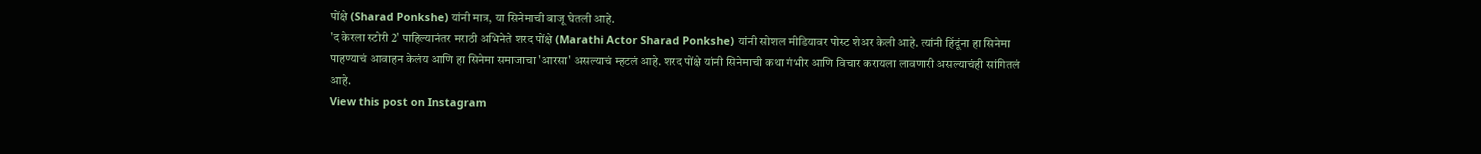पोंक्षे (Sharad Ponkshe) यांनी मात्र, या सिनेमाची बाजू घेतली आहे.
'द केरला स्टोरी 2' पाहिल्यानंतर मराठी अभिनेते शरद पोंक्षे (Marathi Actor Sharad Ponkshe) यांनी सोशल मीडियावर पोस्ट शेअर केली आहे. त्यांनी हिंदूंना हा सिनेमा पाहण्याचं आवाहन केलंय आणि हा सिनेमा समाजाचा 'आरसा' असल्याचं म्हटलं आहे. शरद पोंक्षे यांनी सिनेमाची कथा गंभीर आणि विचार करायला लावणारी असल्याचंही सांगितलं आहे.
View this post on Instagram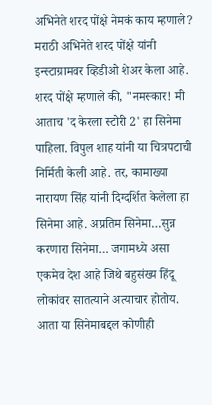अभिनेते शरद पोंक्षे नेमकं काय म्हणाले?
मराठी अभिनेते शरद पोंक्षे यांनी इन्स्टाग्रामवर व्हिडीओ शेअर केला आहे. शरद पोंक्षे म्हणाले की, "नमस्कार! मी आताच 'द केरला स्टोरी 2' हा सिनेमा पाहिला. विपुल शाह यांनी या चित्रपटाची निर्मिती केली आहे. तर, कामाख्या नारायण सिंह यांनी दिग्दर्शित केलेला हा सिनेमा आहे. अप्रतिम सिनेमा…सुन्न करणारा सिनेमा… जगामध्ये असा एकमेव देश आहे जिथे बहुसंख्य हिंदू लोकांवर सातत्याने अत्याचार होतोय. आता या सिनेमाबद्दल कोणीही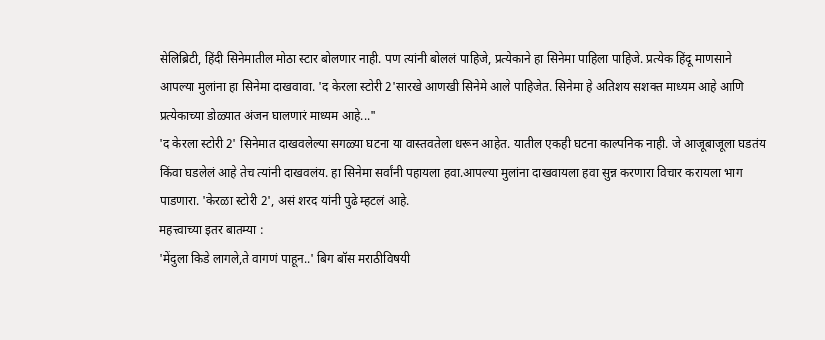सेलिब्रिटी, हिंदी सिनेमातील मोठा स्टार बोलणार नाही. पण त्यांनी बोललं पाहिजे, प्रत्येकाने हा सिनेमा पाहिला पाहिजे. प्रत्येक हिंदू माणसाने आपल्या मुलांना हा सिनेमा दाखवावा. 'द केरला स्टोरी 2'सारखे आणखी सिनेमे आले पाहिजेत. सिनेमा हे अतिशय सशक्त माध्यम आहे आणि प्रत्येकाच्या डोळ्यात अंजन घालणारं माध्यम आहे..."
'द केरला स्टोरी 2' सिनेमात दाखवलेल्या सगळ्या घटना या वास्तवतेला धरून आहेत. यातील एकही घटना काल्पनिक नाही. जे आजूबाजूला घडतंय किंवा घडलेलं आहे तेच त्यांनी दाखवलंय. हा सिनेमा सर्वांनी पहायला हवा.आपल्या मुलांना दाखवायला हवा सुन्न करणारा विचार करायला भाग पाडणारा. 'केरळा स्टोरी 2', असं शरद यांनी पुढे म्हटलं आहे.
महत्त्वाच्या इतर बातम्या :
'मेंदुला किडे लागले,ते वागणं पाहून..' बिग बॉस मराठीविषयी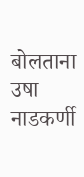बोलताना उषा नाडकर्णी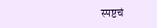स्पष्टचं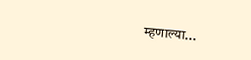म्हणाल्या...